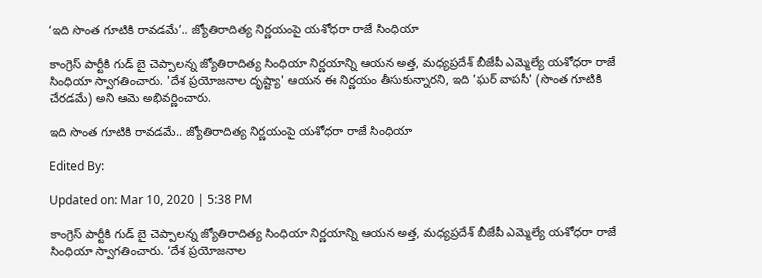‘ఇది సొంత గూటికి రావడమే’.. జ్యోతిరాదిత్య నిర్ణయంపై యశోధరా రాజే సింధియా

కాంగ్రెస్ పార్టీకి గుడ్ బై చెప్పాలన్న జ్యోతిరాదిత్య సింధియా నిర్ణయాన్ని ఆయన అత్త, మధ్యప్రదేశ్ బీజేపీ ఎమ్మెల్యే యశోధరా రాజే సింధియా స్వాగతించారు. 'దేశ ప్రయోజనాల దృష్ట్యా' ఆయన ఈ నిర్ణయం తీసుకున్నారని, ఇది 'ఘర్ వాపసీ' (సొంత గూటికి చేరడమే) అని ఆమె అభివర్ణించారు.

ఇది సొంత గూటికి రావడమే.. జ్యోతిరాదిత్య నిర్ణయంపై యశోధరా రాజే సింధియా

Edited By:

Updated on: Mar 10, 2020 | 5:38 PM

కాంగ్రెస్ పార్టీకి గుడ్ బై చెప్పాలన్న జ్యోతిరాదిత్య సింధియా నిర్ణయాన్ని ఆయన అత్త, మధ్యప్రదేశ్ బీజేపీ ఎమ్మెల్యే యశోధరా రాజే సింధియా స్వాగతించారు. ‘దేశ ప్రయోజనాల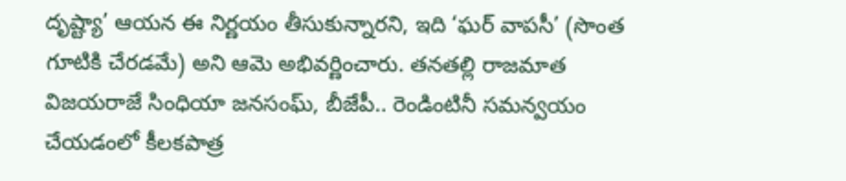దృష్ట్యా’ ఆయన ఈ నిర్ణయం తీసుకున్నారని, ఇది ‘ఘర్ వాపసీ’ (సొంత గూటికి చేరడమే) అని ఆమె అభివర్ణించారు. తనతల్లి రాజమాత విజయరాజే సింధియా జనసంఘ్, బీజేపీ.. రెండింటినీ సమన్వయం చేయడంలో కీలకపాత్ర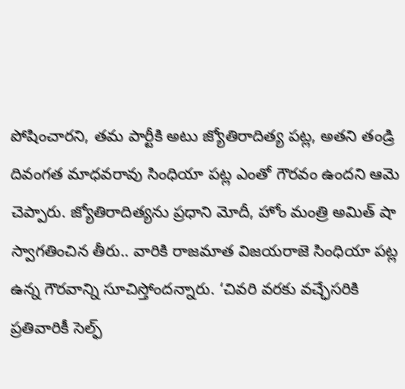పోషించారని, తమ పార్టీకి అటు జ్యోతిరాదిత్య పట్ల, అతని తండ్రి దివంగత మాధవరావు సింధియా పట్ల ఎంతో గౌరవం ఉందని ఆమె చెప్పారు. జ్యోతిరాదిత్యను ప్రధాని మోదీ, హోం మంత్రి అమిత్ షా స్వాగతించిన తీరు.. వారికి రాజమాత విజయరాజె సింధియా పట్ల ఉన్న గౌరవాన్ని సూచిస్తోందన్నారు. ‘చివరి వరకు వచ్ఛేసరికి ప్రతివారికీ సెల్ఫ్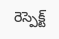రెస్పెక్ట్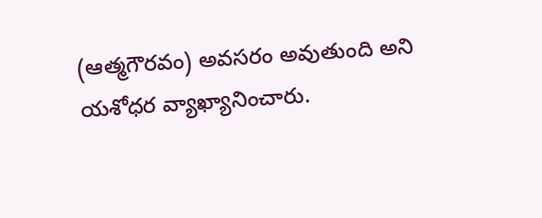(ఆత్మగౌరవం) అవసరం అవుతుంది అని యశోధర వ్యాఖ్యానించారు.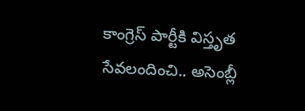కాంగ్రెస్ పార్టీకి విస్తృత సేవలందించి.. అసెంబ్లీ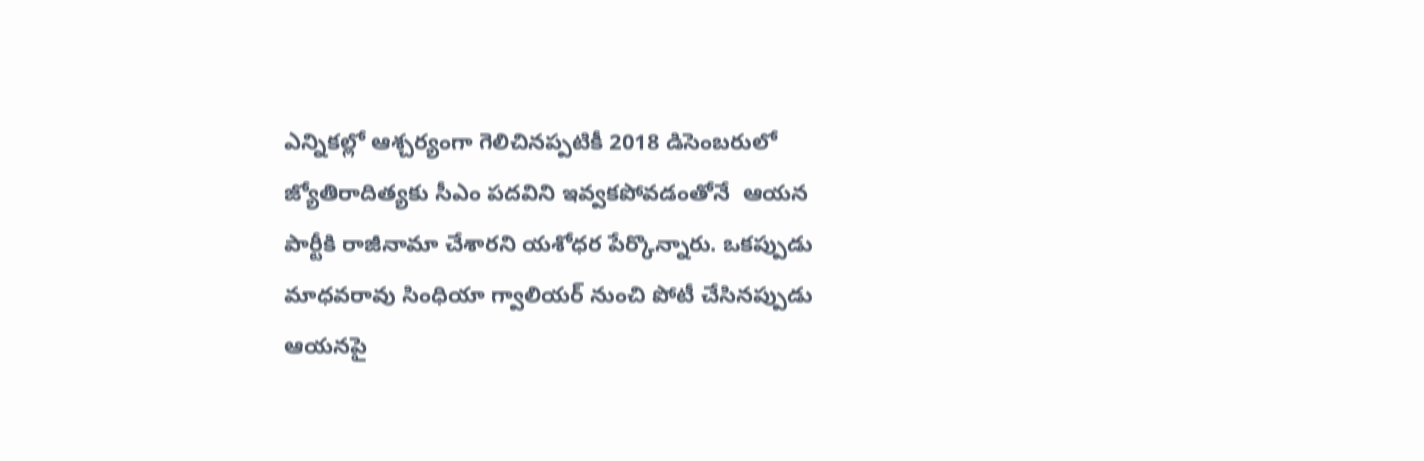ఎన్నికల్లో ఆశ్చర్యంగా గెలిచినప్పటికీ 2018 డిసెంబరులో జ్యోతిరాదిత్యకు సీఎం పదవిని ఇవ్వకపోవడంతోనే  ఆయన పార్టీకి రాజీనామా చేశారని యశోధర పేర్కొన్నారు. ఒకప్పుడు మాధవరావు సింధియా గ్వాలియర్ నుంచి పోటీ చేసినప్పుడు ఆయనపై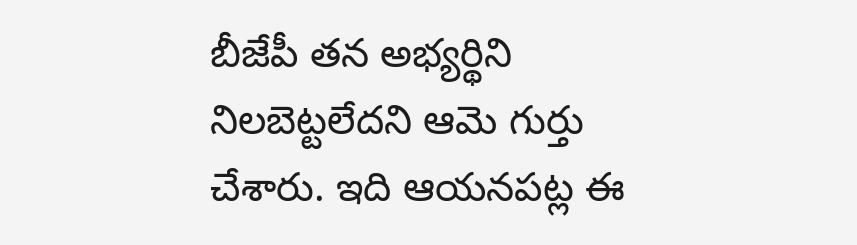బీజేపీ తన అభ్యర్థిని నిలబెట్టలేదని ఆమె గుర్తు చేశారు. ఇది ఆయనపట్ల ఈ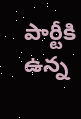పార్టీకి ఉన్న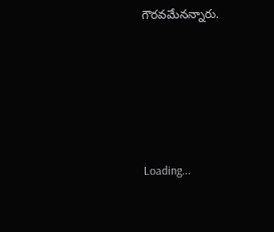గౌరవమేనన్నారు.







Loading...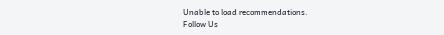Unable to load recommendations.
Follow Us